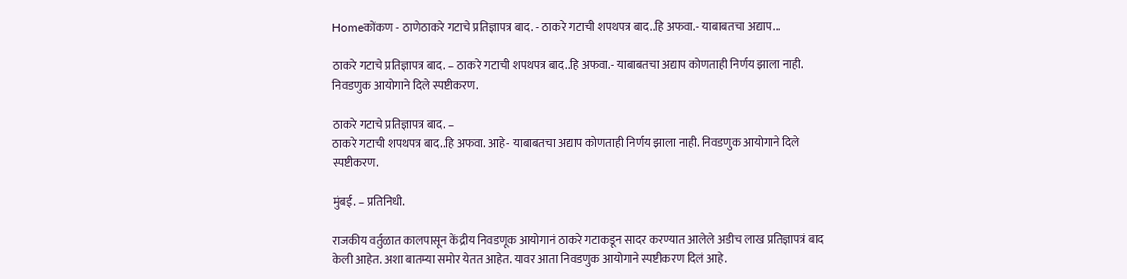Homeकोंकण - ठाणेठाकरे गटाचे प्रतिज्ञापत्र बाद. - ठाकरे गटाची शपथपत्र बाद..हि अफवा.- याबाबतचा अद्याप...

ठाकरे गटाचे प्रतिज्ञापत्र बाद. – ठाकरे गटाची शपथपत्र बाद..हि अफवा.- याबाबतचा अद्याप कोणताही निर्णय झाला नाही. निवडणुक आयोगाने दिले स्पष्टीकरण.

ठाकरे गटाचे प्रतिज्ञापत्र बाद. –
ठाकरे गटाची शपथपत्र बाद..हि अफवा. आहे- याबाबतचा अद्याप कोणताही निर्णय झाला नाही. निवडणुक आयोगाने दिले स्पष्टीकरण.

मुंबई. – प्रतिनिधी.

राजकीय वर्तुळात कालपासून केंद्रीय निवडणूक आयोगानं ठाकरे गटाकडून सादर करण्यात आलेले अडीच लाख प्रतिज्ञापत्रं बाद केली आहेत. अशा बातम्या समोर येतत आहेत. यावर आता निवडणुक आयोगाने स्पष्टीकरण दिलं आहे.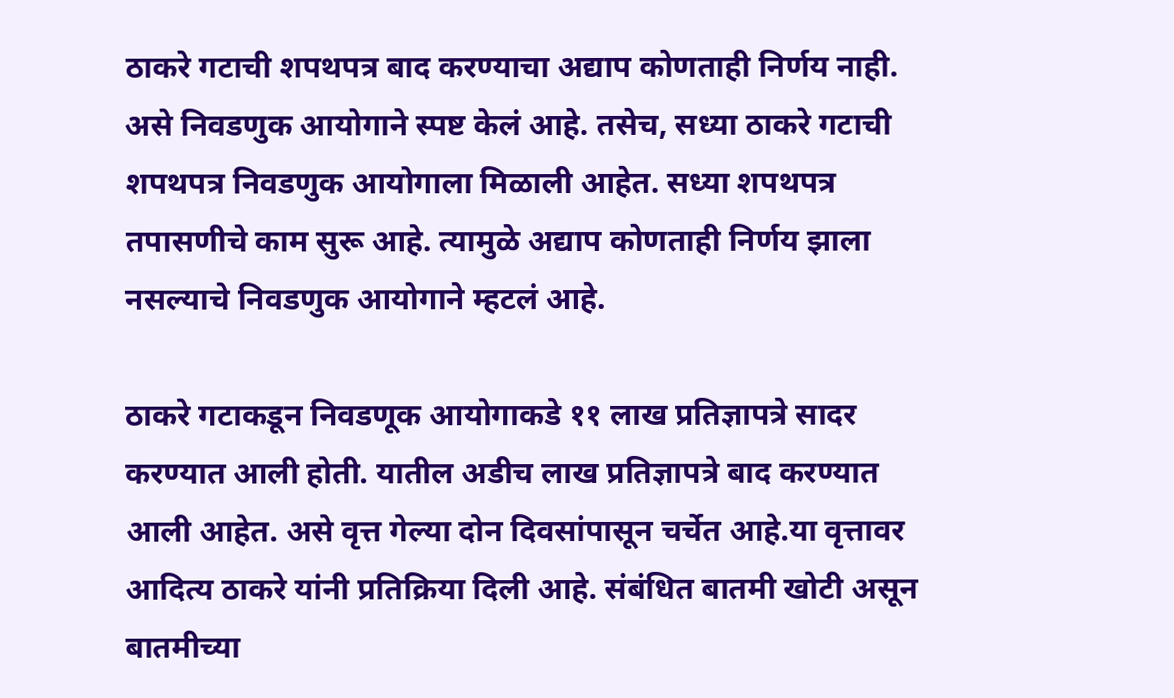ठाकरे गटाची शपथपत्र बाद करण्याचा अद्याप कोणताही निर्णय नाही. असे निवडणुक आयोगाने स्पष्ट केलं आहे. तसेच, सध्या ठाकरे गटाची शपथपत्र निवडणुक आयोगाला मिळाली आहेत. सध्या शपथपत्र तपासणीचे काम सुरू आहे. त्यामुळे अद्याप कोणताही निर्णय झाला नसल्याचे निवडणुक आयोगाने म्हटलं आहे.

ठाकरे गटाकडून निवडणूक आयोगाकडे ११ लाख प्रतिज्ञापत्रे सादर करण्यात आली होती. यातील अडीच लाख प्रतिज्ञापत्रे बाद करण्यात आली आहेत. असे वृत्त गेल्या दोन दिवसांपासून चर्चेत आहे.या वृत्तावर आदित्य ठाकरे यांनी प्रतिक्रिया दिली आहे. संबंधित बातमी खोटी असून बातमीच्या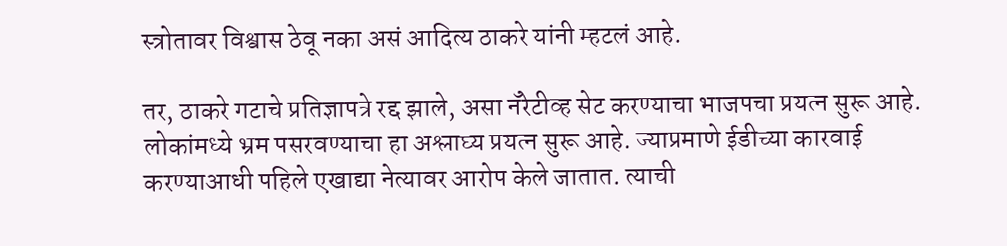स्त्रोतावर विश्वास ठेवू नका असं आदित्य ठाकरे यांनी म्हटलं आहे.

तर, ठाकरे गटाचे प्रतिज्ञापत्रे रद्द झाले, असा नॅरेटीव्ह सेट करण्याचा भाजपचा प्रयत्न सुरू आहे. लोकांमध्ये भ्रम पसरवण्याचा हा अश्लाघ्य प्रयत्न सुरू आहे. ज्याप्रमाणे ईडीच्या कारवाई करण्याआधी पहिले एखाद्या नेत्यावर आरोप केले जातात. त्याची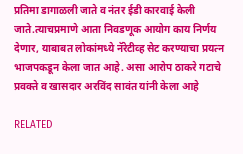प्रतिमा डागाळली जाते व नंतर ईडी कारवाई केली जाते.त्याचप्रमाणे आता निवडणूक आयोग काय निर्णय देणार, याबाबत लोकांमध्ये नॅरेटीव्ह सेट करण्याचा प्रयत्न भाजपकडून केला जात आहे. असा आरोप ठाकरे गटाचे प्रवक्ते व खासदार अरविंद सावंत यांनी केला आहे

RELATED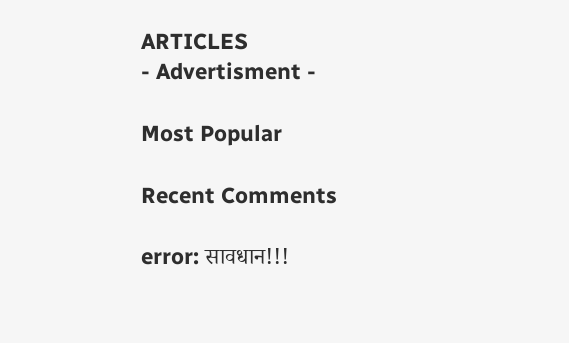ARTICLES
- Advertisment -

Most Popular

Recent Comments

error: सावधान!!!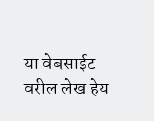या वेबसाईट वरील लेख हेय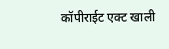कॉपीराईट एक्ट खाली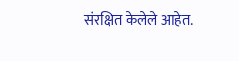संरक्षित केलेले आहेत.